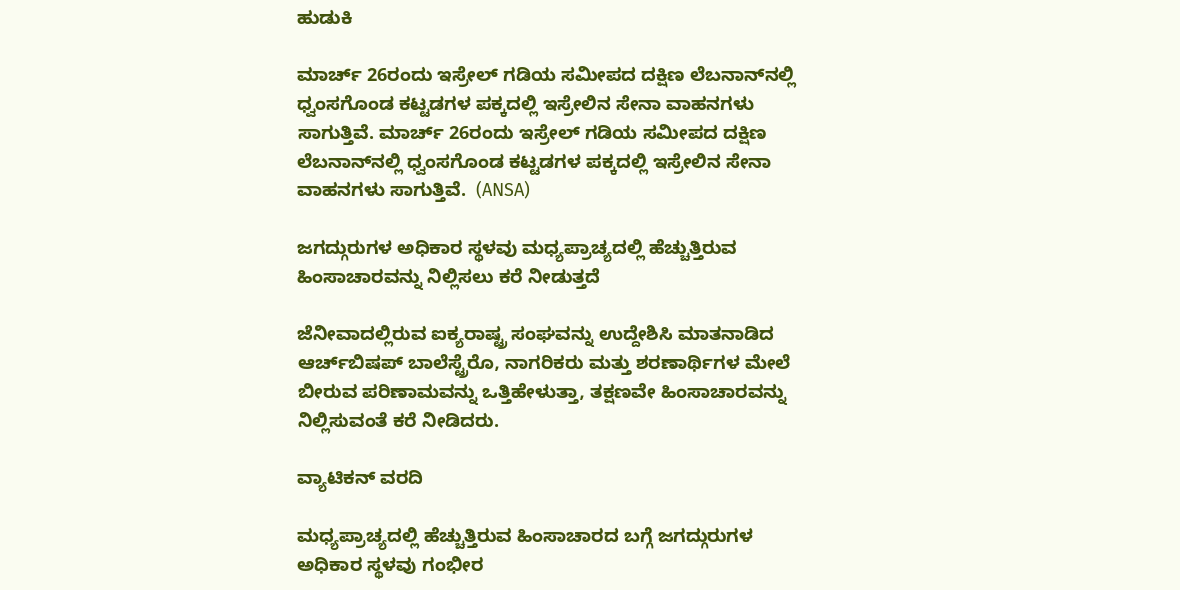ಹುಡುಕಿ

ಮಾರ್ಚ್ 26ರಂದು ಇಸ್ರೇಲ್ ಗಡಿಯ ಸಮೀಪದ ದಕ್ಷಿಣ ಲೆಬನಾನ್‌ನಲ್ಲಿ ಧ್ವಂಸಗೊಂಡ ಕಟ್ಟಡಗಳ ಪಕ್ಕದಲ್ಲಿ ಇಸ್ರೇಲಿನ ಸೇನಾ ವಾಹನಗಳು ಸಾಗುತ್ತಿವೆ. ಮಾರ್ಚ್ 26ರಂದು ಇಸ್ರೇಲ್ ಗಡಿಯ ಸಮೀಪದ ದಕ್ಷಿಣ ಲೆಬನಾನ್‌ನಲ್ಲಿ ಧ್ವಂಸಗೊಂಡ ಕಟ್ಟಡಗಳ ಪಕ್ಕದಲ್ಲಿ ಇಸ್ರೇಲಿನ ಸೇನಾ ವಾಹನಗಳು ಸಾಗುತ್ತಿವೆ.  (ANSA)

ಜಗದ್ಗುರುಗಳ ಅಧಿಕಾರ ಸ್ಥಳವು ಮಧ್ಯಪ್ರಾಚ್ಯದಲ್ಲಿ ಹೆಚ್ಚುತ್ತಿರುವ ಹಿಂಸಾಚಾರವನ್ನು ನಿಲ್ಲಿಸಲು ಕರೆ ನೀಡುತ್ತದೆ

ಜೆನೀವಾದಲ್ಲಿರುವ ಐಕ್ಯರಾಷ್ಟ್ರ ಸಂಘವನ್ನು ಉದ್ದೇಶಿಸಿ ಮಾತನಾಡಿದ ಆರ್ಚ್‌ಬಿಷಪ್ ಬಾಲೆಸ್ಟ್ರೆರೊ, ನಾಗರಿಕರು ಮತ್ತು ಶರಣಾರ್ಥಿಗಳ ಮೇಲೆ ಬೀರುವ ಪರಿಣಾಮವನ್ನು ಒತ್ತಿಹೇಳುತ್ತಾ, ತಕ್ಷಣವೇ ಹಿಂಸಾಚಾರವನ್ನು ನಿಲ್ಲಿಸುವಂತೆ ಕರೆ ನೀಡಿದರು.

ವ್ಯಾಟಿಕನ್ ವರದಿ

ಮಧ್ಯಪ್ರಾಚ್ಯದಲ್ಲಿ ಹೆಚ್ಚುತ್ತಿರುವ ಹಿಂಸಾಚಾರದ ಬಗ್ಗೆ ಜಗದ್ಗುರುಗಳ ಅಧಿಕಾರ ಸ್ಥಳವು ಗಂಭೀರ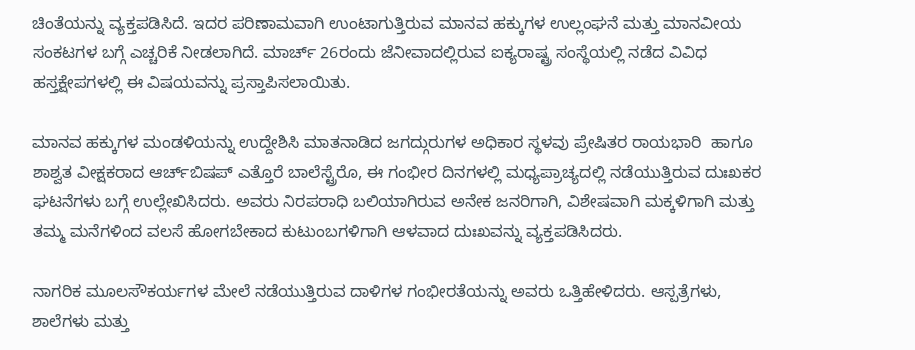ಚಿಂತೆಯನ್ನು ವ್ಯಕ್ತಪಡಿಸಿದೆ. ಇದರ ಪರಿಣಾಮವಾಗಿ ಉಂಟಾಗುತ್ತಿರುವ ಮಾನವ ಹಕ್ಕುಗಳ ಉಲ್ಲಂಘನೆ ಮತ್ತು ಮಾನವೀಯ ಸಂಕಟಗಳ ಬಗ್ಗೆ ಎಚ್ಚರಿಕೆ ನೀಡಲಾಗಿದೆ. ಮಾರ್ಚ್ 26ರಂದು ಜೆನೀವಾದಲ್ಲಿರುವ ಐಕ್ಯರಾಷ್ಟ್ರ ಸಂಸ್ಥೆಯಲ್ಲಿ ನಡೆದ ವಿವಿಧ ಹಸ್ತಕ್ಷೇಪಗಳಲ್ಲಿ ಈ ವಿಷಯವನ್ನು ಪ್ರಸ್ತಾಪಿಸಲಾಯಿತು.

ಮಾನವ ಹಕ್ಕುಗಳ ಮಂಡಳಿಯನ್ನು ಉದ್ದೇಶಿಸಿ ಮಾತನಾಡಿದ ಜಗದ್ಗುರುಗಳ ಅಧಿಕಾರ ಸ್ಥಳವು ಪ್ರೇಷಿತರ ರಾಯಭಾರಿ  ಹಾಗೂ ಶಾಶ್ವತ ವೀಕ್ಷಕರಾದ ಆರ್ಚ್‌ಬಿಷಪ್ ಎತ್ತೊರೆ ಬಾಲೆಸ್ಟ್ರೆರೊ, ಈ ಗಂಭೀರ ದಿನಗಳಲ್ಲಿ ಮಧ್ಯಪ್ರಾಚ್ಯದಲ್ಲಿ ನಡೆಯುತ್ತಿರುವ ದುಃಖಕರ ಘಟನೆಗಳು ಬಗ್ಗೆ ಉಲ್ಲೇಖಿಸಿದರು. ಅವರು ನಿರಪರಾಧಿ ಬಲಿಯಾಗಿರುವ ಅನೇಕ ಜನರಿಗಾಗಿ, ವಿಶೇಷವಾಗಿ ಮಕ್ಕಳಿಗಾಗಿ ಮತ್ತು ತಮ್ಮ ಮನೆಗಳಿಂದ ವಲಸೆ ಹೋಗಬೇಕಾದ ಕುಟುಂಬಗಳಿಗಾಗಿ ಆಳವಾದ ದುಃಖವನ್ನು ವ್ಯಕ್ತಪಡಿಸಿದರು.

ನಾಗರಿಕ ಮೂಲಸೌಕರ್ಯಗಳ ಮೇಲೆ ನಡೆಯುತ್ತಿರುವ ದಾಳಿಗಳ ಗಂಭೀರತೆಯನ್ನು ಅವರು ಒತ್ತಿಹೇಳಿದರು. ಆಸ್ಪತ್ರೆಗಳು, ಶಾಲೆಗಳು ಮತ್ತು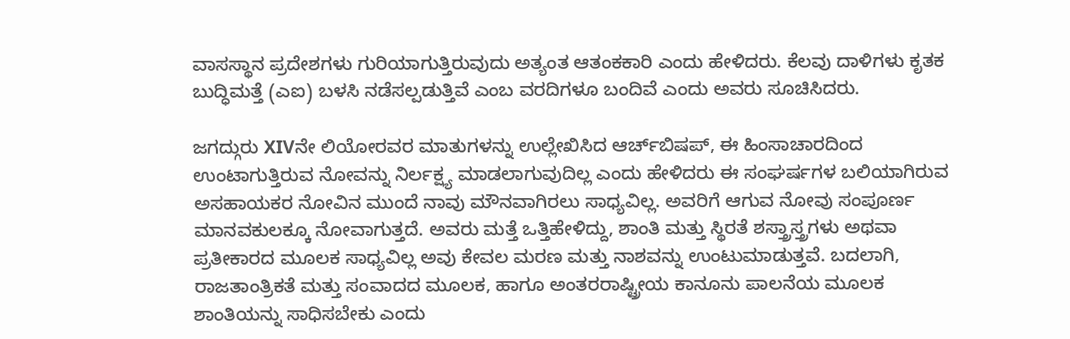ವಾಸಸ್ಥಾನ ಪ್ರದೇಶಗಳು ಗುರಿಯಾಗುತ್ತಿರುವುದು ಅತ್ಯಂತ ಆತಂಕಕಾರಿ ಎಂದು ಹೇಳಿದರು. ಕೆಲವು ದಾಳಿಗಳು ಕೃತಕ ಬುದ್ಧಿಮತ್ತೆ (ಎಐ) ಬಳಸಿ ನಡೆಸಲ್ಪಡುತ್ತಿವೆ ಎಂಬ ವರದಿಗಳೂ ಬಂದಿವೆ ಎಂದು ಅವರು ಸೂಚಿಸಿದರು.

ಜಗದ್ಗುರು XIVನೇ ಲಿಯೋರವರ ಮಾತುಗಳನ್ನು ಉಲ್ಲೇಖಿಸಿದ ಆರ್ಚ್‌ಬಿಷಪ್, ಈ ಹಿಂಸಾಚಾರದಿಂದ ಉಂಟಾಗುತ್ತಿರುವ ನೋವನ್ನು ನಿರ್ಲಕ್ಷ್ಯ ಮಾಡಲಾಗುವುದಿಲ್ಲ ಎಂದು ಹೇಳಿದರು ಈ ಸಂಘರ್ಷಗಳ ಬಲಿಯಾಗಿರುವ ಅಸಹಾಯಕರ ನೋವಿನ ಮುಂದೆ ನಾವು ಮೌನವಾಗಿರಲು ಸಾಧ್ಯವಿಲ್ಲ. ಅವರಿಗೆ ಆಗುವ ನೋವು ಸಂಪೂರ್ಣ ಮಾನವಕುಲಕ್ಕೂ ನೋವಾಗುತ್ತದೆ. ಅವರು ಮತ್ತೆ ಒತ್ತಿಹೇಳಿದ್ದು, ಶಾಂತಿ ಮತ್ತು ಸ್ಥಿರತೆ ಶಸ್ತ್ರಾಸ್ತ್ರಗಳು ಅಥವಾ ಪ್ರತೀಕಾರದ ಮೂಲಕ ಸಾಧ್ಯವಿಲ್ಲ ಅವು ಕೇವಲ ಮರಣ ಮತ್ತು ನಾಶವನ್ನು ಉಂಟುಮಾಡುತ್ತವೆ. ಬದಲಾಗಿ, ರಾಜತಾಂತ್ರಿಕತೆ ಮತ್ತು ಸಂವಾದದ ಮೂಲಕ, ಹಾಗೂ ಅಂತರರಾಷ್ಟ್ರೀಯ ಕಾನೂನು ಪಾಲನೆಯ ಮೂಲಕ ಶಾಂತಿಯನ್ನು ಸಾಧಿಸಬೇಕು ಎಂದು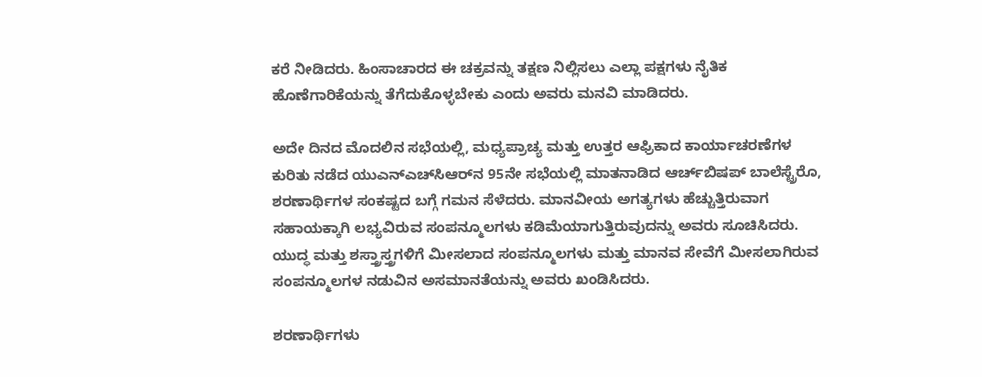ಕರೆ ನೀಡಿದರು. ಹಿಂಸಾಚಾರದ ಈ ಚಕ್ರವನ್ನು ತಕ್ಷಣ ನಿಲ್ಲಿಸಲು ಎಲ್ಲಾ ಪಕ್ಷಗಳು ನೈತಿಕ ಹೊಣೆಗಾರಿಕೆಯನ್ನು ತೆಗೆದುಕೊಳ್ಳಬೇಕು ಎಂದು ಅವರು ಮನವಿ ಮಾಡಿದರು.

ಅದೇ ದಿನದ ಮೊದಲಿನ ಸಭೆಯಲ್ಲಿ, ಮಧ್ಯಪ್ರಾಚ್ಯ ಮತ್ತು ಉತ್ತರ ಆಫ್ರಿಕಾದ ಕಾರ್ಯಾಚರಣೆಗಳ ಕುರಿತು ನಡೆದ ಯುಎನ್‌ಎಚ್‌ಸಿಆರ್‌ನ 95ನೇ ಸಭೆಯಲ್ಲಿ ಮಾತನಾಡಿದ ಆರ್ಚ್‌ಬಿಷಪ್ ಬಾಲೆಸ್ಟ್ರೆರೊ, ಶರಣಾರ್ಥಿಗಳ ಸಂಕಷ್ಟದ ಬಗ್ಗೆ ಗಮನ ಸೆಳೆದರು. ಮಾನವೀಯ ಅಗತ್ಯಗಳು ಹೆಚ್ಚುತ್ತಿರುವಾಗ ಸಹಾಯಕ್ಕಾಗಿ ಲಭ್ಯವಿರುವ ಸಂಪನ್ಮೂಲಗಳು ಕಡಿಮೆಯಾಗುತ್ತಿರುವುದನ್ನು ಅವರು ಸೂಚಿಸಿದರು. ಯುದ್ಧ ಮತ್ತು ಶಸ್ತ್ರಾಸ್ತ್ರಗಳಿಗೆ ಮೀಸಲಾದ ಸಂಪನ್ಮೂಲಗಳು ಮತ್ತು ಮಾನವ ಸೇವೆಗೆ ಮೀಸಲಾಗಿರುವ ಸಂಪನ್ಮೂಲಗಳ ನಡುವಿನ ಅಸಮಾನತೆಯನ್ನು ಅವರು ಖಂಡಿಸಿದರು.

ಶರಣಾರ್ಥಿಗಳು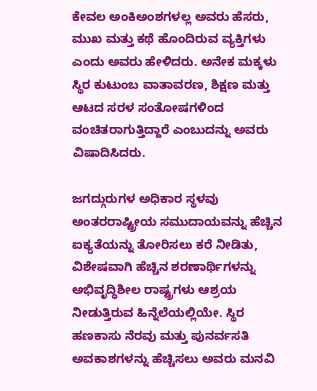ಕೇವಲ ಅಂಕಿಅಂಶಗಳಲ್ಲ ಅವರು ಹೆಸರು, ಮುಖ ಮತ್ತು ಕಥೆ ಹೊಂದಿರುವ ವ್ಯಕ್ತಿಗಳು ಎಂದು ಅವರು ಹೇಳಿದರು. ಅನೇಕ ಮಕ್ಕಳು ಸ್ಥಿರ ಕುಟುಂಬ ವಾತಾವರಣ, ಶಿಕ್ಷಣ ಮತ್ತು ಆಟದ ಸರಳ ಸಂತೋಷಗಳಿಂದ ವಂಚಿತರಾಗುತ್ತಿದ್ದಾರೆ ಎಂಬುದನ್ನು ಅವರು ವಿಷಾದಿಸಿದರು.

ಜಗದ್ಗುರುಗಳ ಅಧಿಕಾರ ಸ್ಥಳವು ಅಂತರರಾಷ್ಟ್ರೀಯ ಸಮುದಾಯವನ್ನು ಹೆಚ್ಚಿನ ಐಕ್ಯತೆಯನ್ನು ತೋರಿಸಲು ಕರೆ ನೀಡಿತು, ವಿಶೇಷವಾಗಿ ಹೆಚ್ಚಿನ ಶರಣಾರ್ಥಿಗಳನ್ನು ಅಭಿವೃದ್ಧಿಶೀಲ ರಾಷ್ಟ್ರಗಳು ಆಶ್ರಯ ನೀಡುತ್ತಿರುವ ಹಿನ್ನೆಲೆಯಲ್ಲಿಯೇ. ಸ್ಥಿರ ಹಣಕಾಸು ನೆರವು ಮತ್ತು ಪುನರ್ವಸತಿ ಅವಕಾಶಗಳನ್ನು ಹೆಚ್ಚಿಸಲು ಅವರು ಮನವಿ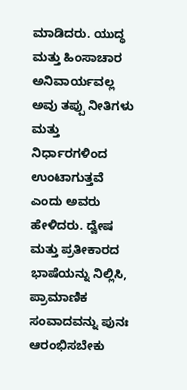ಮಾಡಿದರು. ಯುದ್ಧ ಮತ್ತು ಹಿಂಸಾಚಾರ ಅನಿವಾರ್ಯವಲ್ಲ ಅವು ತಪ್ಪು ನೀತಿಗಳು ಮತ್ತು ನಿರ್ಧಾರಗಳಿಂದ ಉಂಟಾಗುತ್ತವೆ ಎಂದು ಅವರು ಹೇಳಿದರು. ದ್ವೇಷ ಮತ್ತು ಪ್ರತೀಕಾರದ ಭಾಷೆಯನ್ನು ನಿಲ್ಲಿಸಿ, ಪ್ರಾಮಾಣಿಕ ಸಂವಾದವನ್ನು ಪುನಃ ಆರಂಭಿಸಬೇಕು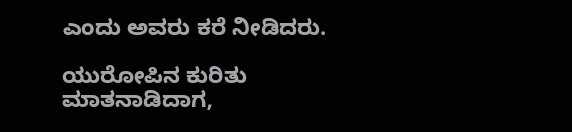ಎಂದು ಅವರು ಕರೆ ನೀಡಿದರು.

ಯುರೋಪಿನ ಕುರಿತು ಮಾತನಾಡಿದಾಗ,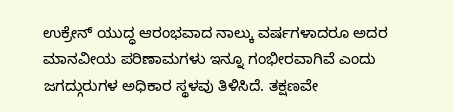ಉಕ್ರೇನ್ ಯುದ್ಧ ಆರಂಭವಾದ ನಾಲ್ಕು ವರ್ಷಗಳಾದರೂ ಅದರ ಮಾನವೀಯ ಪರಿಣಾಮಗಳು ಇನ್ನೂ ಗಂಭೀರವಾಗಿವೆ ಎಂದು ಜಗದ್ಗುರುಗಳ ಅಧಿಕಾರ ಸ್ಥಳವು ತಿಳಿಸಿದೆ. ತಕ್ಷಣವೇ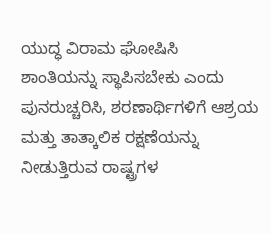ಯುದ್ಧ ವಿರಾಮ ಘೋಷಿಸಿ ಶಾಂತಿಯನ್ನು ಸ್ಥಾಪಿಸಬೇಕು ಎಂದು ಪುನರುಚ್ಚರಿಸಿ, ಶರಣಾರ್ಥಿಗಳಿಗೆ ಆಶ್ರಯ ಮತ್ತು ತಾತ್ಕಾಲಿಕ ರಕ್ಷಣೆಯನ್ನು ನೀಡುತ್ತಿರುವ ರಾಷ್ಟ್ರಗಳ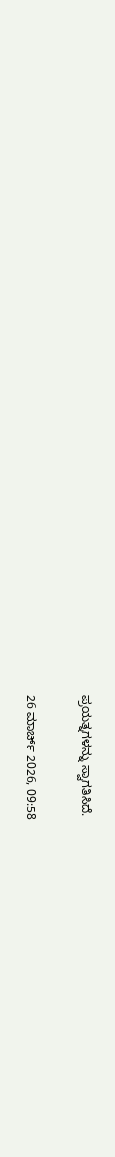ಪ್ರಯತ್ನಗಳನ್ನು ಸ್ವಾಗತಿಸಿದೆ.

26 ಮಾರ್ಚ್ 2026, 09:58